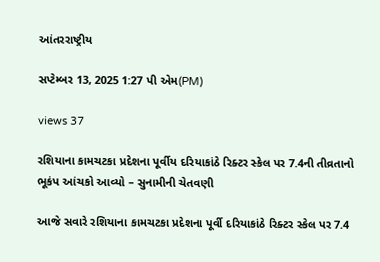આંતરરાષ્ટ્રીય

સપ્ટેમ્બર 13, 2025 1:27 પી એમ(PM)

views 37

રશિયાના કામચટકા પ્રદેશના પૂર્વીય દરિયાકાંઠે રિક્ટર સ્કેલ પર 7.4ની તીવ્રતાનો ભૂકંપ આંચકો આવ્યો – સુનામીની ચેતવણી

આજે સવારે રશિયાના કામચટકા પ્રદેશના પૂર્વી દરિયાકાંઠે રિક્ટર સ્કેલ પર 7.4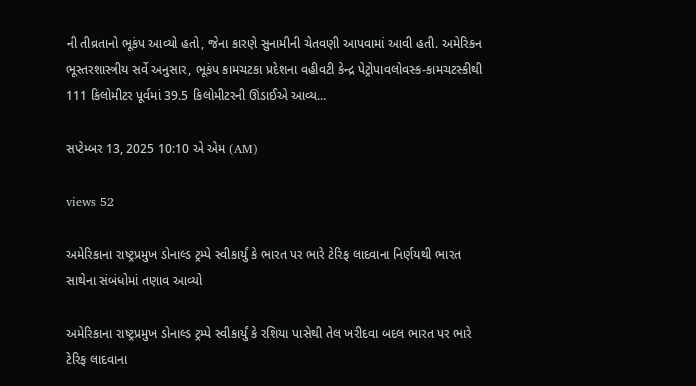ની તીવ્રતાનો ભૂકંપ આવ્યો હતો, જેના કારણે સુનામીની ચેતવણી આપવામાં આવી હતી. અમેરિકન ભૂસ્તરશાસ્ત્રીય સર્વે અનુસાર, ભૂકંપ કામચટકા પ્રદેશના વહીવટી કેન્દ્ર પેટ્રોપાવલોવસ્ક-કામચટસ્કીથી 111 કિલોમીટર પૂર્વમાં 39.5 કિલોમીટરની ઊંડાઈએ આવ્ય...

સપ્ટેમ્બર 13, 2025 10:10 એ એમ (AM)

views 52

અમેરિકાના રાષ્ટ્રપ્રમુખ ડોનાલ્ડ ટ્રમ્પે સ્વીકાર્યું કે ભારત પર ભારે ટેરિફ લાદવાના નિર્ણયથી ભારત સાથેના સંબંધોમાં તણાવ આવ્યો

અમેરિકાના રાષ્ટ્રપ્રમુખ ડોનાલ્ડ ટ્રમ્પે સ્વીકાર્યું કે રશિયા પાસેથી તેલ ખરીદવા બદલ ભારત પર ભારે ટેરિફ લાદવાના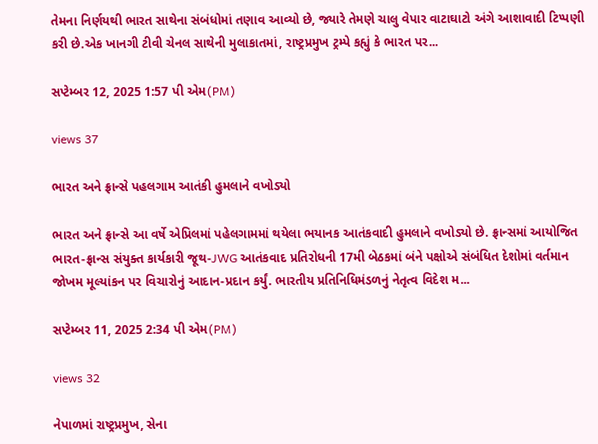તેમના નિર્ણયથી ભારત સાથેના સંબંધોમાં તણાવ આવ્યો છે, જ્યારે તેમણે ચાલુ વેપાર વાટાઘાટો અંગે આશાવાદી ટિપ્પણી કરી છે.એક ખાનગી ટીવી ચેનલ સાથેની મુલાકાતમાં, રાષ્ટ્રપ્રમુખ ટ્રમ્પે કહ્યું કે ભારત પર...

સપ્ટેમ્બર 12, 2025 1:57 પી એમ(PM)

views 37

ભારત અને ફ્રાન્સે પહલગામ આતંકી હુમલાને વખોડ્યો

ભારત અને ફ્રાન્સે આ વર્ષે એપ્રિલમાં પહેલગામમાં થયેલા ભયાનક આતંકવાદી હુમલાને વખોડ્યો છે. ફ્રાન્સમાં આયોજિત ભારત-ફ્રાન્સ સંયુક્ત કાર્યકારી જૂથ-JWG આતંકવાદ પ્રતિરોધની 17મી બેઠકમાં બંને પક્ષોએ સંબંધિત દેશોમાં વર્તમાન જોખમ મૂલ્યાંકન પર વિચારોનું આદાન-પ્રદાન કર્યું. ભારતીય પ્રતિનિધિમંડળનું નેતૃત્વ વિદેશ મ...

સપ્ટેમ્બર 11, 2025 2:34 પી એમ(PM)

views 32

નેપાળમાં રાષ્ટ્રપ્રમુખ, સેના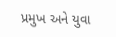પ્રમુખ અને યુવા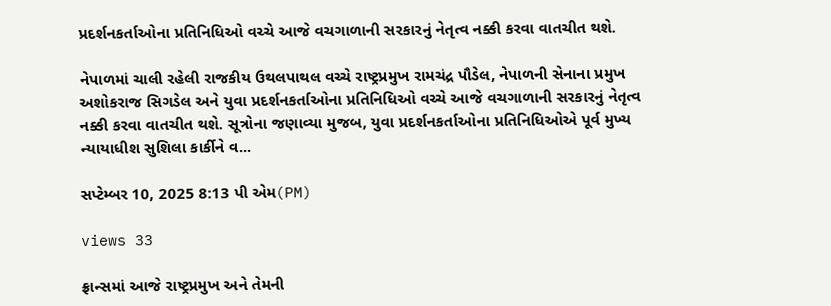પ્રદર્શનકર્તાઓના પ્રતિનિધિઓ વચ્ચે આજે વચગાળાની સરકારનું નેતૃત્વ નક્કી કરવા વાતચીત થશે.

નેપાળમાં ચાલી રહેલી રાજકીય ઉથલપાથલ વચ્ચે રાષ્ટ્રપ્રમુખ રામચંદ્ર પૌડેલ, નેપાળની સેનાના પ્રમુખ અશોકરાજ સિગડેલ અને યુવા પ્રદર્શનકર્તાઓના પ્રતિનિધિઓ વચ્ચે આજે વચગાળાની સરકારનું નેતૃત્વ નક્કી કરવા વાતચીત થશે. સૂત્રોના જણાવ્યા મુજબ, યુવા પ્રદર્શનકર્તાઓના પ્રતિનિધિઓએ પૂર્વ મુખ્ય ન્યાયાધીશ સુશિલા કાર્કીને વ...

સપ્ટેમ્બર 10, 2025 8:13 પી એમ(PM)

views 33

ફ્રાન્સમાં આજે રાષ્ટ્રપ્રમુખ અને તેમની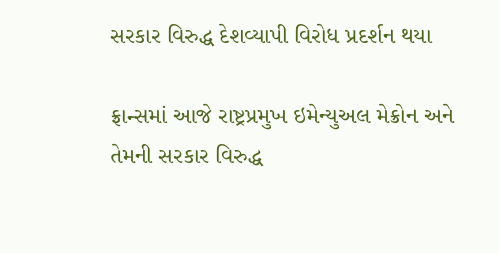સરકાર વિરુદ્ધ દેશવ્યાપી વિરોધ પ્રદર્શન થયા

ફ્રાન્સમાં આજે રાષ્ટ્રપ્રમુખ ઇમેન્યુઅલ મેક્રોન અને તેમની સરકાર વિરુદ્ધ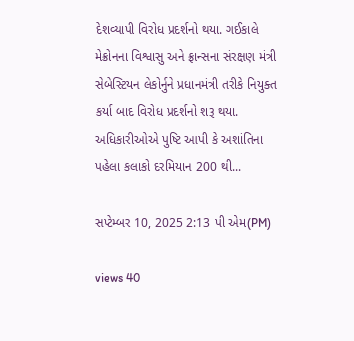દેશવ્યાપી વિરોધ પ્રદર્શનો થયા. ગઈકાલે મેક્રોનના વિશ્વાસુ અને ફ્રાન્સના સંરક્ષણ મંત્રી સેબેસ્ટિયન લેકોર્નુને પ્રધાનમંત્રી તરીકે નિયુક્ત કર્યા બાદ વિરોધ પ્રદર્શનો શરૂ થયા. અધિકારીઓએ પુષ્ટિ આપી કે અશાંતિના પહેલા કલાકો દરમિયાન 200 થી...

સપ્ટેમ્બર 10, 2025 2:13 પી એમ(PM)

views 40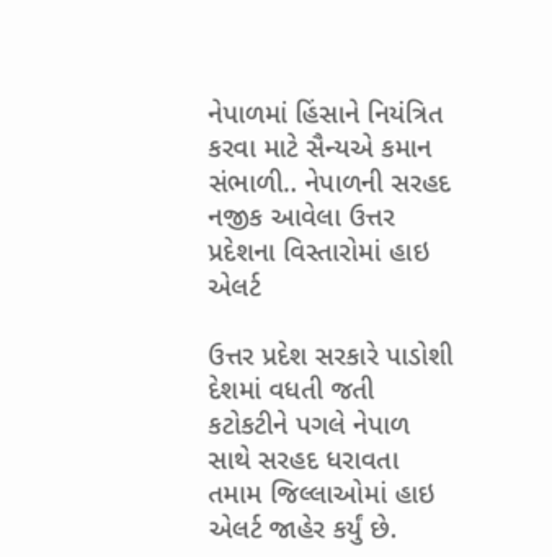નેપાળમાં હિંસાને નિયંત્રિત કરવા માટે સૈન્યએ કમાન સંભાળી.. નેપાળની સરહદ નજીક આવેલા ઉત્તર પ્રદેશના વિસ્તારોમાં હાઇ એલર્ટ

ઉત્તર પ્રદેશ સરકારે પાડોશી દેશમાં વધતી જતી કટોકટીને પગલે નેપાળ સાથે સરહદ ધરાવતા તમામ જિલ્લાઓમાં હાઇ એલર્ટ જાહેર કર્યું છે.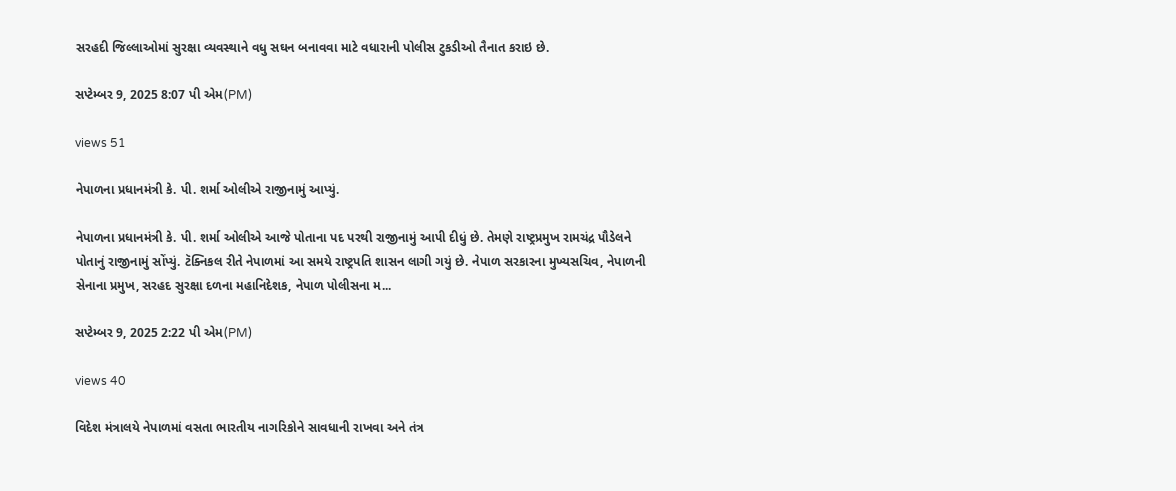સરહદી જિલ્લાઓમાં સુરક્ષા વ્યવસ્થાને વધુ સઘન બનાવવા માટે વધારાની પોલીસ ટુકડીઓ તૈનાત કરાઇ છે.

સપ્ટેમ્બર 9, 2025 8:07 પી એમ(PM)

views 51

નેપાળના પ્રધાનમંત્રી કે. પી. શર્મા ઓલીએ રાજીનામું આપ્યું.

નેપાળના પ્રધાનમંત્રી કે. પી. શર્મા ઓલીએ આજે પોતાના પદ પરથી રાજીનામું આપી દીધું છે. તેમણે રાષ્ટ્રપ્રમુખ રામચંદ્ર પૌડેલને પોતાનું રાજીનામું સોંપ્યું. ટૅક્નિકલ રીતે નેપાળમાં આ સમયે રાષ્ટ્રપતિ શાસન લાગી ગયું છે. નેપાળ સરકારના મુખ્યસચિવ, નેપાળની સેનાના પ્રમુખ, સરહદ સુરક્ષા દળના મહાનિદેશક, નેપાળ પોલીસના મ...

સપ્ટેમ્બર 9, 2025 2:22 પી એમ(PM)

views 40

વિદેશ મંત્રાલયે નેપાળમાં વસતા ભારતીય નાગરિકોને સાવધાની રાખવા અને તંત્ર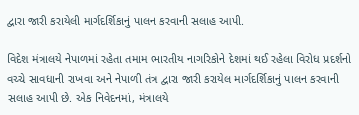દ્વારા જારી કરાયેલી માર્ગદર્શિકાનું પાલન કરવાની સલાહ આપી.

વિદેશ મંત્રાલયે નેપાળમાં રહેતા તમામ ભારતીય નાગરિકોને દેશમાં થઈ રહેલા વિરોધ પ્રદર્શનો વચ્ચે સાવધાની રાખવા અને નેપાળી તંત્ર દ્વારા જારી કરાયેલ માર્ગદર્શિકાનું પાલન કરવાની સલાહ આપી છે. એક નિવેદનમાં, મંત્રાલયે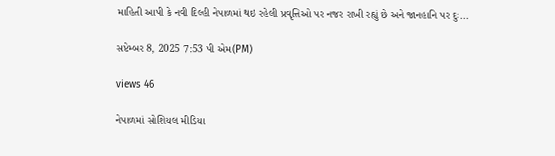માહિતી આપી કે નવી દિલ્હી નેપાળમાં થઇ રહેલી પ્રવૃત્તિઓ પર નજર રાખી રહ્યું છે અને જાનહાનિ પર દુઃ...

સપ્ટેમ્બર 8, 2025 7:53 પી એમ(PM)

views 46

નેપાળમાં સોશિયલ મીડિયા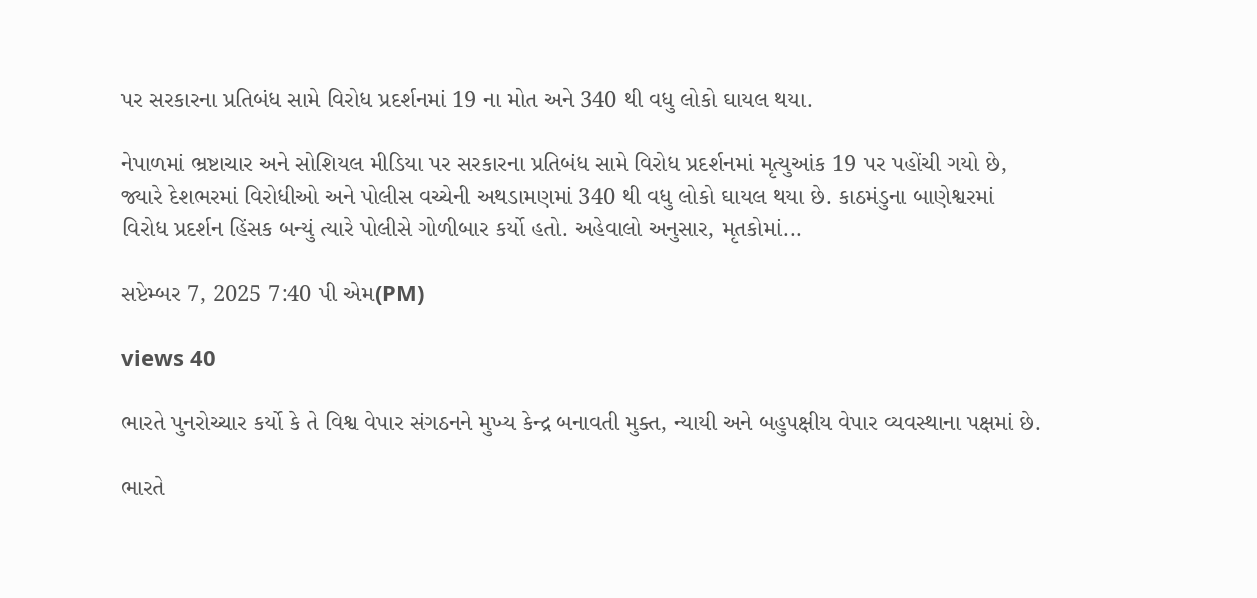પર સરકારના પ્રતિબંધ સામે વિરોધ પ્રદર્શનમાં 19 ના મોત અને 340 થી વધુ લોકો ઘાયલ થયા.

નેપાળમાં ભ્રષ્ટાચાર અને સોશિયલ મીડિયા પર સરકારના પ્રતિબંધ સામે વિરોધ પ્રદર્શનમાં મૃત્યુઆંક 19 પર પહોંચી ગયો છે, જ્યારે દેશભરમાં વિરોધીઓ અને પોલીસ વચ્ચેની અથડામણમાં 340 થી વધુ લોકો ઘાયલ થયા છે. કાઠમંડુના બાણેશ્વરમાં વિરોધ પ્રદર્શન હિંસક બન્યું ત્યારે પોલીસે ગોળીબાર કર્યો હતો. અહેવાલો અનુસાર, મૃતકોમાં...

સપ્ટેમ્બર 7, 2025 7:40 પી એમ(PM)

views 40

ભારતે પુનરોચ્ચાર કર્યો કે તે વિશ્વ વેપાર સંગઠનને મુખ્ય કેન્દ્ર બનાવતી મુક્ત, ન્યાયી અને બહુપક્ષીય વેપાર વ્યવસ્થાના પક્ષમાં છે.

ભારતે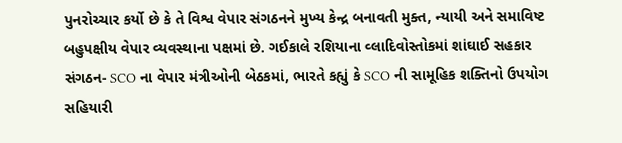પુનરોચ્ચાર કર્યો છે કે તે વિશ્વ વેપાર સંગઠનને મુખ્ય કેન્દ્ર બનાવતી મુક્ત, ન્યાયી અને સમાવિષ્ટ બહુપક્ષીય વેપાર વ્યવસ્થાના પક્ષમાં છે. ગઈકાલે રશિયાના વ્લાદિવોસ્તોકમાં શાંઘાઈ સહકાર સંગઠન- SCO ના વેપાર મંત્રીઓની બેઠકમાં, ભારતે કહ્યું કે SCO ની સામૂહિક શક્તિનો ઉપયોગ સહિયારી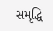સમૃદ્ધિ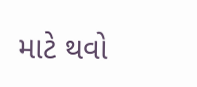માટે થવો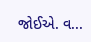જોઈએ. વ...